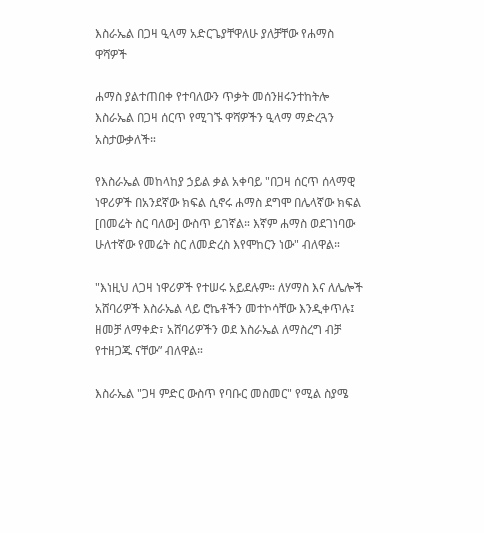እስራኤል በጋዛ ዒላማ አድርጌያቸዋለሁ ያለቻቸው የሐማስ ዋሻዎች

ሐማስ ያልተጠበቀ የተባለውን ጥቃት መሰንዘሩንተከትሎ እስራኤል በጋዛ ሰርጥ የሚገኙ ዋሻዎችን ዒላማ ማድረጓን አስታውቃለች።

የእስራኤል መከላከያ ኃይል ቃል አቀባይ "በጋዛ ሰርጥ ሰላማዊ ነዋሪዎች በአንደኛው ክፍል ሲኖሩ ሐማስ ደግሞ በሌላኛው ክፍል [በመሬት ስር ባለው] ውስጥ ይገኛል። እኛም ሐማስ ወደገነባው ሁለተኛው የመሬት ስር ለመድረስ እየሞከርን ነው" ብለዋል።

"እነዚህ ለጋዛ ነዋሪዎች የተሠሩ አይደሉም። ለሃማስ እና ለሌሎች አሸባሪዎች እስራኤል ላይ ሮኬቶችን መተኮሳቸው እንዲቀጥሉ፤ ዘመቻ ለማቀድ፣ አሸባሪዎችን ወደ እስራኤል ለማስረግ ብቻ የተዘጋጁ ናቸው” ብለዋል።

እስራኤል "ጋዛ ምድር ውስጥ የባቡር መስመር" የሚል ስያሜ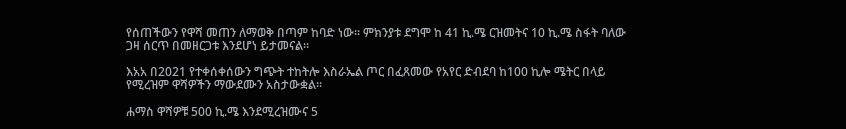የሰጠችውን የዋሻ መጠን ለማወቅ በጣም ከባድ ነው። ምክንያቱ ደግሞ ከ 41 ኪ.ሜ ርዝመትና 10 ኪ.ሜ ስፋት ባለው ጋዛ ሰርጥ በመዘርጋቱ እንደሆነ ይታመናል።

እአአ በ2021 የተቀሰቀሰውን ግጭት ተከትሎ እስራኤል ጦር በፈጸመው የአየር ድብደባ ከ100 ኪሎ ሜትር በላይ የሚረዝም ዋሻዎችን ማውደሙን አስታውቋል።

ሐማስ ዋሻዎቹ 500 ኪ.ሜ እንደሚረዝሙና 5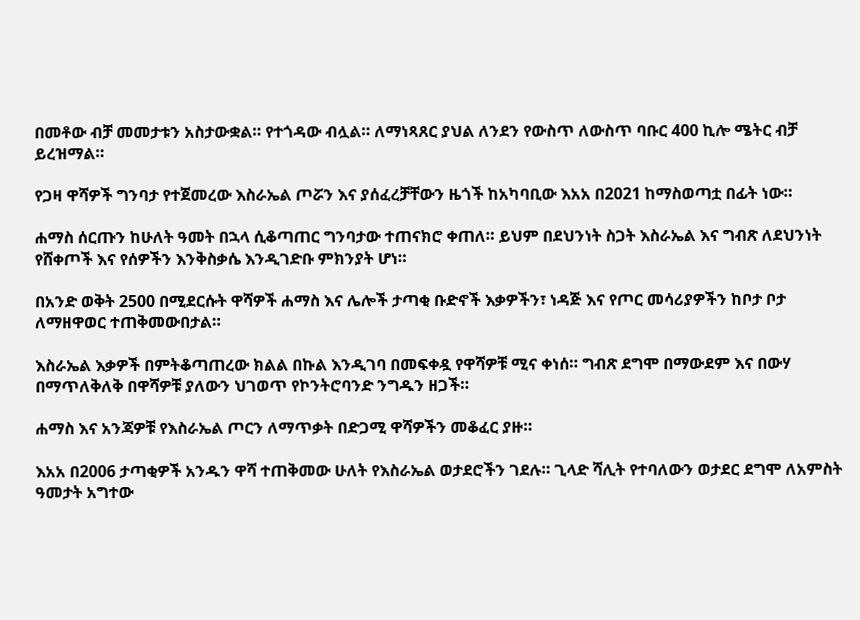በመቶው ብቻ መመታቱን አስታውቋል። የተጎዳው ብሏል። ለማነጻጸር ያህል ለንደን የውስጥ ለውስጥ ባቡር 400 ኪሎ ሜትር ብቻ ይረዝማል።

የጋዛ ዋሻዎች ግንባታ የተጀመረው እስራኤል ጦሯን እና ያሰፈረቻቸውን ዜጎች ከአካባቢው እአአ በ2021 ከማስወጣቷ በፊት ነው።

ሐማስ ሰርጡን ከሁለት ዓመት በኋላ ሲቆጣጠር ግንባታው ተጠናክሮ ቀጠለ። ይህም በደህንነት ስጋት እስራኤል እና ግብጽ ለደህንነት የሸቀጦች እና የሰዎችን እንቅስቃሴ እንዲገድቡ ምክንያት ሆነ።

በአንድ ወቅት 2500 በሚደርሱት ዋሻዎች ሐማስ እና ሌሎች ታጣቂ ቡድኖች እቃዎችን፣ ነዳጅ እና የጦር መሳሪያዎችን ከቦታ ቦታ ለማዘዋወር ተጠቅመውበታል።

እስራኤል እቃዎች በምትቆጣጠረው ክልል በኩል እንዲገባ በመፍቀዷ የዋሻዎቹ ሚና ቀነሰ። ግብጽ ደግሞ በማውደም እና በውሃ በማጥለቅለቅ በዋሻዎቹ ያለውን ህገወጥ የኮንትሮባንድ ንግዱን ዘጋች።

ሐማስ እና አንጃዎቹ የእስራኤል ጦርን ለማጥቃት በድጋሚ ዋሻዎችን መቆፈር ያዙ።

እአአ በ2006 ታጣቂዎች አንዱን ዋሻ ተጠቅመው ሁለት የእስራኤል ወታደሮችን ገደሉ። ጊላድ ሻሊት የተባለውን ወታደር ደግሞ ለአምስት ዓመታት አግተው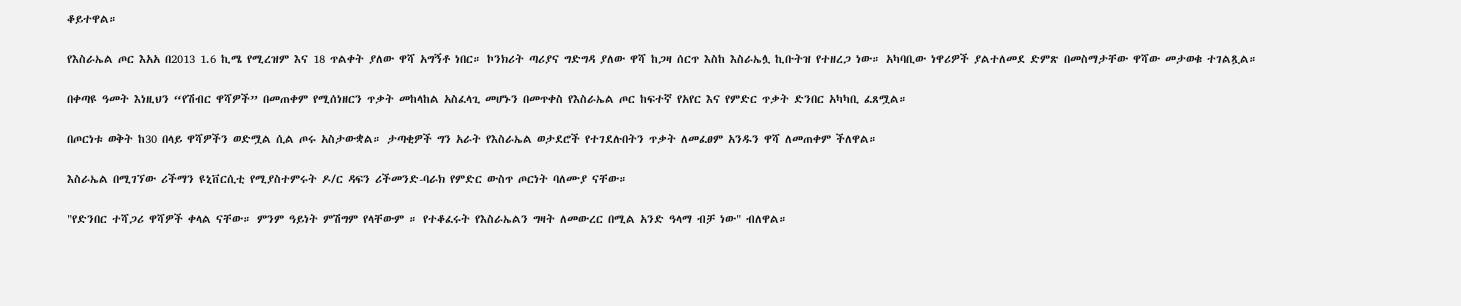ቆይተዋል።

የእስራኤል ጦር እአአ በ2013 1.6 ኪሜ የሚረዝም እና 18 ጥልቀት ያለው ዋሻ አግኝቶ ነበር። ኮንክሪት ጣሪያና ግድግዳ ያለው ዋሻ ከጋዛ ሰርጥ እስከ እስራኤሏ ኪቡትዝ የተዘረጋ ነው። አካባቢው ነዋሪዎች ያልተለመደ ድምጽ በመስማታቸው ዋሻው መታወቁ ተገልጿል።

በቀጣዩ ዓመት እነዚህን “የሽብር ዋሻዎች” በመጠቀም የሚሰነዘርን ጥቃት መከላከል አስፈላጊ መሆኑን በመጥቀስ የእስራኤል ጦር ከፍተኛ የአየር እና የምድር ጥቃት ድንበር አካካቢ ፈጸሟል።

በጦርነቱ ወቅት ከ30 በላይ ዋሻዎችን ወድሟል ሲል ጦሩ አስታውቋል። ታጣቂዎች ግን አራት የእስራኤል ወታደሮች የተገደሉበትን ጥቃት ለመፈፀም አንዱን ዋሻ ለመጠቀም ችለዋል።

እስራኤል በሚገኘው ሪችማን ዩኒቨርሲቲ የሚያስተምሩት ዶ/ር ዳፍን ሪችመንድ-ባራክ የምድር ውስጥ ጦርነት ባለሙያ ናቸው።

"የድንበር ተሻጋሪ ዋሻዎች ቀላል ናቸው። ምንም ዓይነት ምሽግም የላቸውም ። የተቆፈሩት የእስራኤልን ግዛት ለመውረር በሚል አንድ ዓላማ ብቻ ነው" ብለዋል።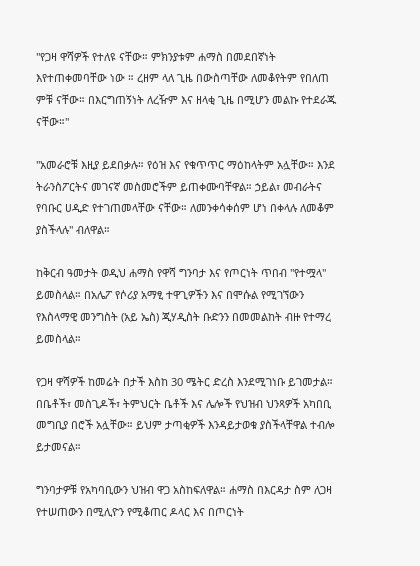"የጋዛ ዋሻዎች የተለዩ ናቸው። ምክንያቱም ሐማስ በመደበኛነት እየተጠቀመባቸው ነው ። ረዘም ላለ ጊዜ በውስጣቸው ለመቆየትም የበለጠ ምቹ ናቸው። በእርግጠኝነት ለረዥም እና ዘላቂ ጊዜ በሚሆን መልኩ የተደራጁ ናቸው።"

"አመራሮቹ እዚያ ይደበቃሉ። የዕዝ እና የቁጥጥር ማዕከላትም አሏቸው። እንደ ትራንስፖርትና መገናኛ መስመሮችም ይጠቀሙባቸዋል። ኃይል፣ መብራትና የባቡር ሀዲድ የተገጠመላቸው ናቸው። ለመንቀሳቀሰም ሆነ በቀላሉ ለመቆም ያስችላሉ" ብለዋል።

ከቅርብ ዓመታት ወዲህ ሐማስ የዋሻ ግንባታ እና የጦርነት ጥበብ "የተሟላ" ይመስላል። በአሌፖ የሶሪያ አማፂ ተዋጊዎችን እና በሞሱል የሚገኘውን የእስላማዊ መንግስት (አይ ኤስ) ጂሃዲስት ቡድንን በመመልከት ብዙ የተማረ ይመስላል።

የጋዛ ዋሻዎች ከመሬት በታች እስከ 30 ሜትር ድረስ እንደሚገነቡ ይገመታል። በቤቶች፣ መስጊዶች፣ ትምህርት ቤቶች እና ሌሎች የህዝብ ህንጻዎች አካበቢ መግቢያ በሮች አሏቸው። ይህም ታጣቂዎች እንዳይታወቁ ያስችላቸዋል ተብሎ ይታመናል።

ግንባታዎቹ የአካባቢውን ህዝብ ዋጋ አስከፍለዋል። ሐማስ በእርዳታ ስም ለጋዛ የተሠጠውን በሚሊዮን የሚቆጠር ዶላር እና በጦርነት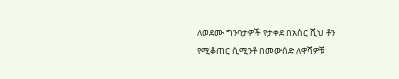ለወደሙ ግንባታዎች የታቀደ በአስር ሺህ ቶን የሚቆጠር ሲሚንቶ በመውሰድ ለዋሻዎቹ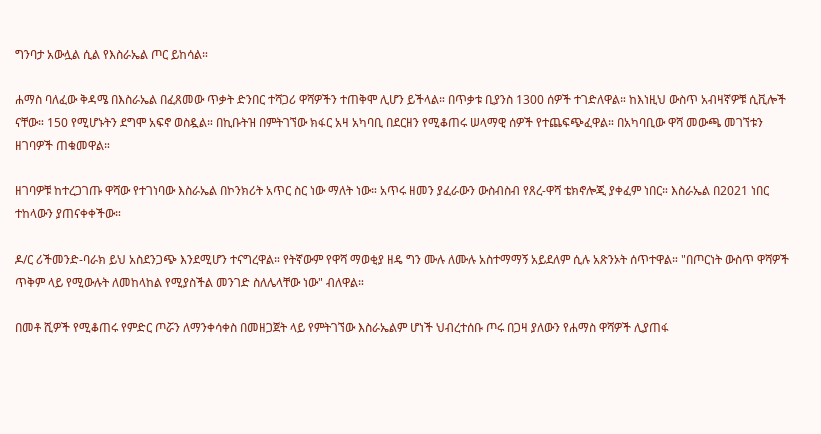ግንባታ አውሏል ሲል የእስራኤል ጦር ይከሳል።

ሐማስ ባለፈው ቅዳሜ በእስራኤል በፈጸመው ጥቃት ድንበር ተሻጋሪ ዋሻዎችን ተጠቅሞ ሊሆን ይችላል። በጥቃቱ ቢያንስ 1300 ሰዎች ተገድለዋል። ከእነዚህ ውስጥ አብዛኛዎቹ ሲቪሎች ናቸው። 150 የሚሆኑትን ደግሞ አፍኖ ወስዷል። በኪቡትዝ በምትገኘው ክፋር አዛ አካባቢ በደርዘን የሚቆጠሩ ሠላማዊ ሰዎች የተጨፍጭፈዋል። በአካባቢው ዋሻ መውጫ መገኘቱን ዘገባዎች ጠቁመዋል።

ዘገባዎቹ ከተረጋገጡ ዋሻው የተገነባው እስራኤል በኮንክሪት አጥር ስር ነው ማለት ነው። አጥሩ ዘመን ያፈራውን ውስብስብ የጸረ-ዋሻ ቴክኖሎጂ ያቀፈም ነበር። እስራኤል በ2021 ነበር ተከላውን ያጠናቀቀችው።

ዶ/ር ሪችመንድ-ባራክ ይህ አስደንጋጭ እንደሚሆን ተናግረዋል። የትኛውም የዋሻ ማወቂያ ዘዴ ግን ሙሉ ለሙሉ አስተማማኝ አይደለም ሲሉ አጽንኦት ሰጥተዋል። "በጦርነት ውስጥ ዋሻዎች ጥቅም ላይ የሚውሉት ለመከላከል የሚያስችል መንገድ ስለሌላቸው ነው" ብለዋል።

በመቶ ሺዎች የሚቆጠሩ የምድር ጦሯን ለማንቀሳቀስ በመዘጋጀት ላይ የምትገኘው እስራኤልም ሆነች ህብረተሰቡ ጦሩ በጋዛ ያለውን የሐማስ ዋሻዎች ሊያጠፋ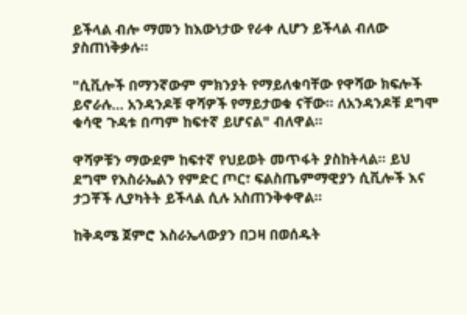ይችላል ብሎ ማመን ከእውነታው የራቀ ሊሆን ይችላል ብለው ያስጠነቅቃሉ።

"ሲቪሎች በማንኛውም ምክንያት የማይለቁባቸው የዋሻው ክፍሎች ይኖራሉ... አንዳንዶቹ ዋሻዎች የማይታወቁ ናቸው። ለአንዳንዶቹ ደግሞ ቁሳዊ ጉዳቱ በጣም ከፍተኛ ይሆናል" ብለዋል።

ዋሻዎቹን ማውደም ከፍተኛ የህይወት መጥፋት ያስከትላል። ይህ ደግሞ የእስራኤልን የምድር ጦር፣ ፍልስጤምማዊያን ሲቪሎች እና ታጋቾች ሊያካትት ይችላል ሲሉ አስጠንቅቀዋል።

ከቅዳሜ ጀምሮ እስራኤላውያን በጋዛ በወሰዱት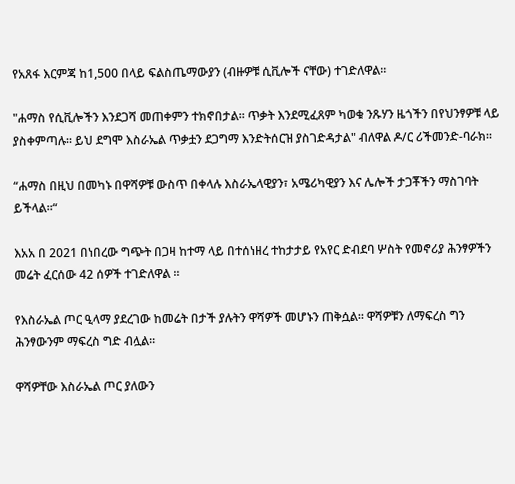የአጸፋ እርምጃ ከ1,500 በላይ ፍልስጤማውያን (ብዙዎቹ ሲቪሎች ናቸው) ተገድለዋል።

"ሐማስ የሲቪሎችን እንደጋሻ መጠቀምን ተክኖበታል። ጥቃት እንደሚፈጸም ካወቁ ንጹሃን ዜጎችን በየህንፃዎቹ ላይ ያስቀምጣሉ። ይህ ደግሞ እስራኤል ጥቃቷን ደጋግማ እንድትሰርዝ ያስገድዳታል" ብለዋል ዶ/ር ሪችመንድ-ባራክ።

“ሐማስ በዚህ በመካኑ በዋሻዎቹ ውስጥ በቀላሉ እስራኤላዊያን፣ አሜሪካዊያን እና ሌሎች ታጋቾችን ማስገባት ይችላል።“

እአአ በ 2021 በነበረው ግጭት በጋዛ ከተማ ላይ በተሰነዘረ ተከታታይ የአየር ድብደባ ሦስት የመኖሪያ ሕንፃዎችን መሬት ፈርሰው 42 ሰዎች ተገድለዋል ።

የእስራኤል ጦር ዒላማ ያደረገው ከመሬት በታች ያሉትን ዋሻዎች መሆኑን ጠቅሷል። ዋሻዎቹን ለማፍረስ ግን ሕንፃውንም ማፍረስ ግድ ብሏል።

ዋሻዎቸው እስራኤል ጦር ያለውን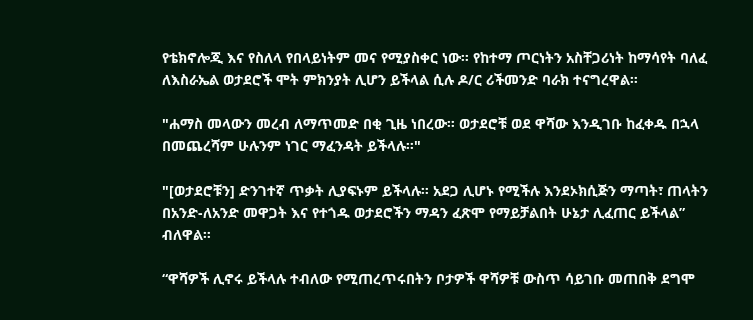የቴክኖሎጂ እና የስለላ የበላይነትም መና የሚያስቀር ነው። የከተማ ጦርነትን አስቸጋሪነት ከማሳየት ባለፈ ለእስራኤል ወታደሮች ሞት ምክንያት ሊሆን ይችላል ሲሉ ዶ/ር ሪችመንድ ባራክ ተናግረዋል።

"ሐማስ መላውን መረብ ለማጥመድ በቂ ጊዜ ነበረው። ወታደሮቹ ወደ ዋሻው እንዲገቡ ከፈቀዱ በኋላ በመጨረሻም ሁሉንም ነገር ማፈንዳት ይችላሉ።"

"[ወታደሮቹን] ድንገተኛ ጥቃት ሊያፍኑም ይችላሉ። አደጋ ሊሆኑ የሚችሉ እንደኦክሲጅን ማጣት፣ ጠላትን በአንድ-ለአንድ መዋጋት እና የተጎዱ ወታደሮችን ማዳን ፈጽሞ የማይቻልበት ሁኔታ ሊፈጠር ይችላል” ብለዋል።

“ዋሻዎች ሊኖሩ ይችላሉ ተብለው የሚጠረጥሩበትን ቦታዎች ዋሻዎቹ ውስጥ ሳይገቡ መጠበቅ ደግሞ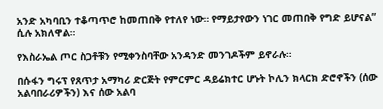አንድ አካባቢን ተቆጣጥሮ ከመጠበቅ የተለየ ነው። የማይታየውን ነገር መጠበቅ የግድ ይሆናል” ሲሉ አክለዋል።

የእስራኤል ጦር ስጋቶቹን የሚቀንስባቸው አንዳንድ መንገዶችም ይኖራሉ።

በሱፋን ግሩፕ የጸጥታ አማካሪ ድርጅት የምርምር ዳይሬክተር ሆኑት ኮሊን ክላርክ ድሮኖችን (ሰው አልባበራሪዎችን) እና ሰው አልባ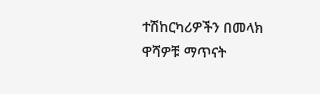ተሽከርካሪዎችን በመላክ ዋሻዎቹ ማጥናት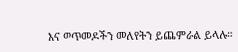እና ወጥመዶችን መለየትን ይጨምራል ይላሉ።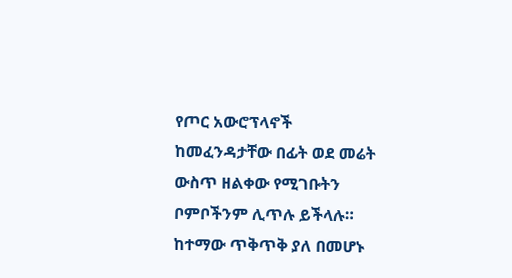የጦር አውሮፕላኖች ከመፈንዳታቸው በፊት ወደ መሬት ውስጥ ዘልቀው የሚገቡትን ቦምቦችንም ሊጥሉ ይችላሉ። ከተማው ጥቅጥቅ ያለ በመሆኑ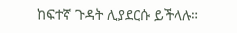ከፍተኛ ጉዳት ሊያደርሱ ይችላሉ።